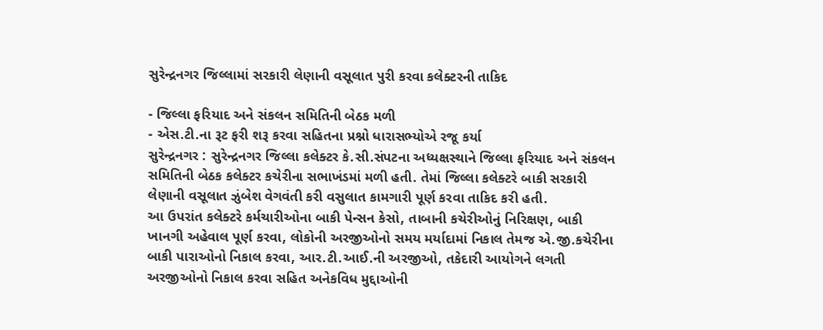સુરેન્દ્રનગર જિલ્લામાં સરકારી લેણાની વસૂલાત પુરી કરવા કલેક્ટરની તાકિદ

- જિલ્લા ફરિયાદ અને સંકલન સમિતિની બેઠક મળી
- એસ.ટી.ના રૂટ ફરી શરૂ કરવા સહિતના પ્રશ્નો ધારાસભ્યોએ રજૂ કર્યા
સુરેન્દ્રનગર : સુરેન્દ્રનગર જિલ્લા કલેક્ટર કે.સી.સંપટના અધ્યક્ષસ્થાને જિલ્લા ફરિયાદ અને સંકલન સમિતિની બેઠક કલેક્ટર કચેરીના સભાખંડમાં મળી હતી. તેમાં જિલ્લા કલેક્ટરે બાકી સરકારી લેણાની વસૂલાત ઝુંબેશ વેગવંતી કરી વસુલાત કામગારી પૂર્ણ કરવા તાકિદ કરી હતી.
આ ઉપરાંત કલેક્ટરે કર્મચારીઓના બાકી પેન્સન કેસો, તાબાની કચેરીઓનું નિરિક્ષણ, બાકી ખાનગી અહેવાલ પૂર્ણ કરવા, લોકોની અરજીઓનો સમય મર્યાદામાં નિકાલ તેમજ એ.જી.કચેરીના બાકી પારાઓનો નિકાલ કરવા, આર.ટી.આઈ.ની અરજીઓ, તકેદારી આયોગને લગતી અરજીઓનો નિકાલ કરવા સહિત અનેકવિધ મુદ્દાઓની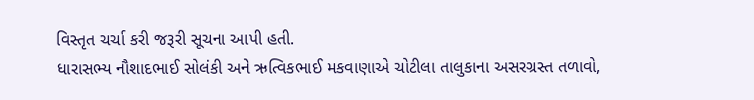વિસ્તૃત ચર્ચા કરી જરૂરી સૂચના આપી હતી.
ધારાસભ્ય નૌશાદભાઈ સોલંકી અને ઋત્વિકભાઈ મકવાણાએ ચોટીલા તાલુકાના અસરગ્રસ્ત તળાવો,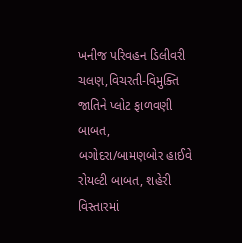ખનીજ પરિવહન ડિલીવરી ચલણ,વિચરતી-વિમુક્તિ જાતિને પ્લોટ ફાળવણી બાબત, બગોદરા/બામણબોર હાઈવે રોયલ્ટી બાબત, શહેરી વિસ્તારમાં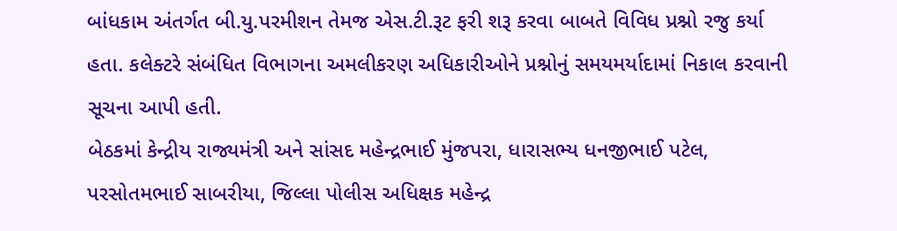બાંધકામ અંતર્ગત બી.યુ.પરમીશન તેમજ એસ.ટી.રૂટ ફરી શરૂ કરવા બાબતે વિવિધ પ્રશ્નો રજુ કર્યા હતા. કલેક્ટરે સંબંધિત વિભાગના અમલીકરણ અધિકારીઓને પ્રશ્નોનું સમયમર્યાદામાં નિકાલ કરવાની સૂચના આપી હતી.
બેઠકમાં કેન્દ્રીય રાજ્યમંત્રી અને સાંસદ મહેન્દ્રભાઈ મુંજપરા, ધારાસભ્ય ધનજીભાઈ પટેલ, પરસોતમભાઈ સાબરીયા, જિલ્લા પોલીસ અધિક્ષક મહેન્દ્ર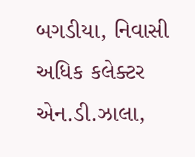બગડીયા, નિવાસી અધિક કલેક્ટર એન.ડી.ઝાલા,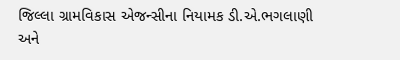જિલ્લા ગ્રામવિકાસ એજન્સીના નિયામક ડી.એ.ભગલાણી અને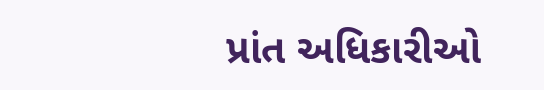પ્રાંત અધિકારીઓ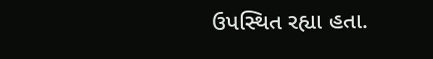ઉપસ્થિત રહ્યા હતા.